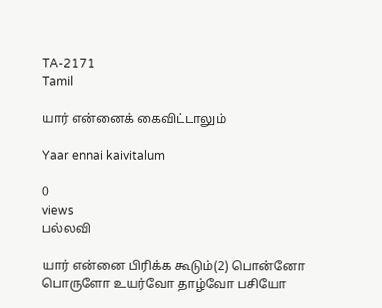TA-2171
Tamil

யார் என்னைக் கைவிட்டாலும்

Yaar ennai kaivitalum

0
views
பல்லவி

யார் என்னை பிரிக்க கூடும்(2) பொன்னோ பொருளோ உயர்வோ தாழ்வோ பசியோ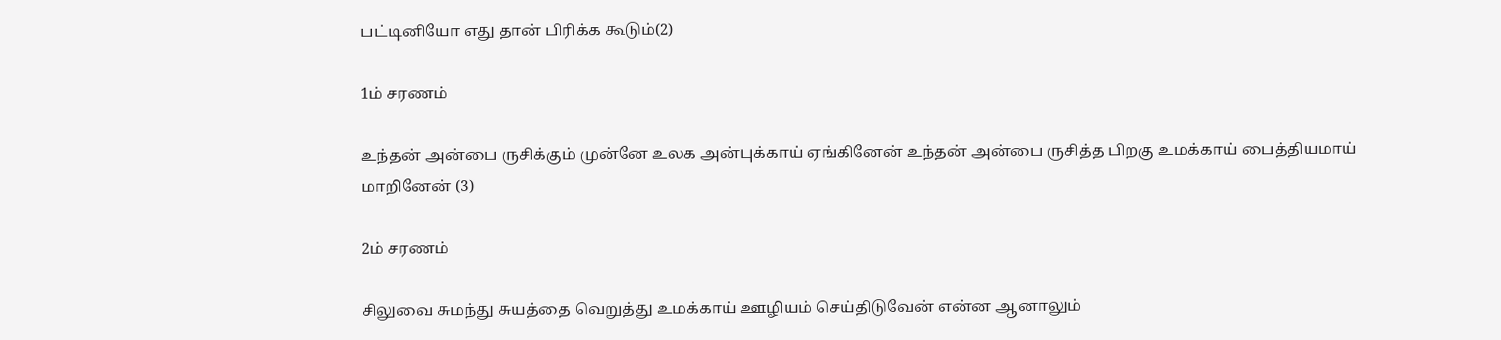பட்டினியோ எது தான் பிரிக்க கூடும்(2)

1ம் சரணம்

உந்தன் அன்பை ருசிக்கும் முன்னே உலக அன்புக்காய் ஏங்கினேன் உந்தன் அன்பை ருசித்த பிறகு உமக்காய் பைத்தியமாய் மாறினேன் (3)

2ம் சரணம்

சிலுவை சுமந்து சுயத்தை வெறுத்து உமக்காய் ஊழியம் செய்திடுவேன் என்ன ஆனாலும்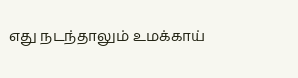எது நடந்தாலும் உமக்காய்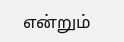என்றும்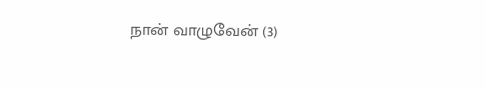நான் வாழுவேன் (3)